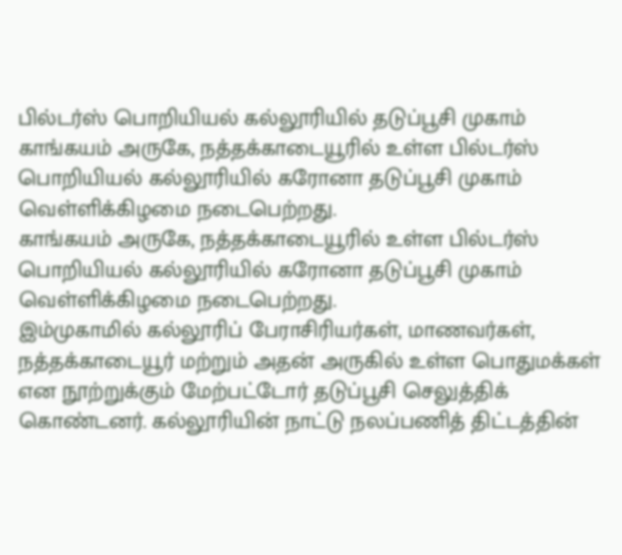பில்டர்ஸ் பொறியியல் கல்லூரியில் தடுப்பூசி முகாம்
காங்கயம் அருகே, நத்தக்காடையூரில் உள்ள பில்டர்ஸ் பொறியியல் கல்லூரியில் கரோனா தடுப்பூசி முகாம் வெள்ளிக்கிழமை நடைபெற்றது.
காங்கயம் அருகே, நத்தக்காடையூரில் உள்ள பில்டர்ஸ் பொறியியல் கல்லூரியில் கரோனா தடுப்பூசி முகாம் வெள்ளிக்கிழமை நடைபெற்றது.
இம்முகாமில் கல்லூரிப் பேராசிரியர்கள், மாணவர்கள், நத்தக்காடையூர் மற்றும் அதன் அருகில் உள்ள பொதுமக்கள்
என நூற்றுக்கும் மேற்பட்டோர் தடுப்பூசி செலுத்திக் கொண்டனர். கல்லூரியின் நாட்டு நலப்பணித் திட்டத்தின்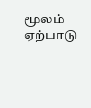மூலம் ஏற்பாடு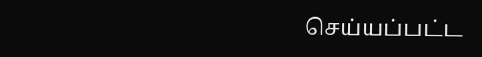செய்யப்பட்ட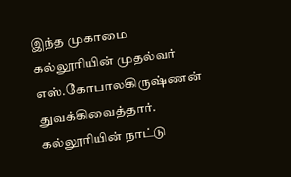இந்த முகாமை கல்லூரியின் முதல்வர் எஸ்.கோபாலகிருஷ்ணன் துவக்கிவைத்தார்.
கல்லூரியின் நாட்டு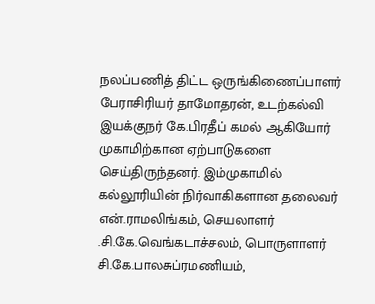நலப்பணித் திட்ட ஒருங்கிணைப்பாளர் பேராசிரியர் தாமோதரன், உடற்கல்வி இயக்குநர் கே.பிரதீப் கமல் ஆகியோர் முகாமிற்கான ஏற்பாடுகளை செய்திருந்தனர். இம்முகாமில் கல்லூரியின் நிர்வாகிகளான தலைவர் என்.ராமலிங்கம், செயலாளர் .சி.கே.வெங்கடாச்சலம், பொருளாளர் சி.கே.பாலசுப்ரமணியம்,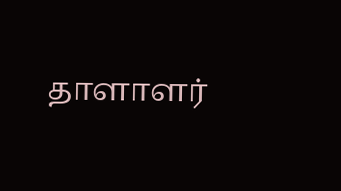தாளாளர்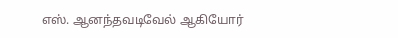எஸ். ஆனந்தவடிவேல் ஆகியோர்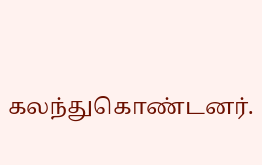கலந்துகொண்டனர்.